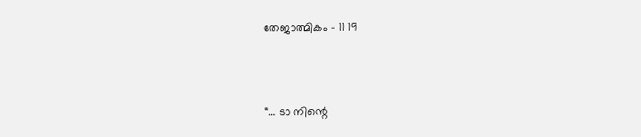തേജാത്മികം – 11 19



“… ടാ നിന്റെ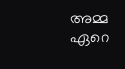അമ്മ ഏറെ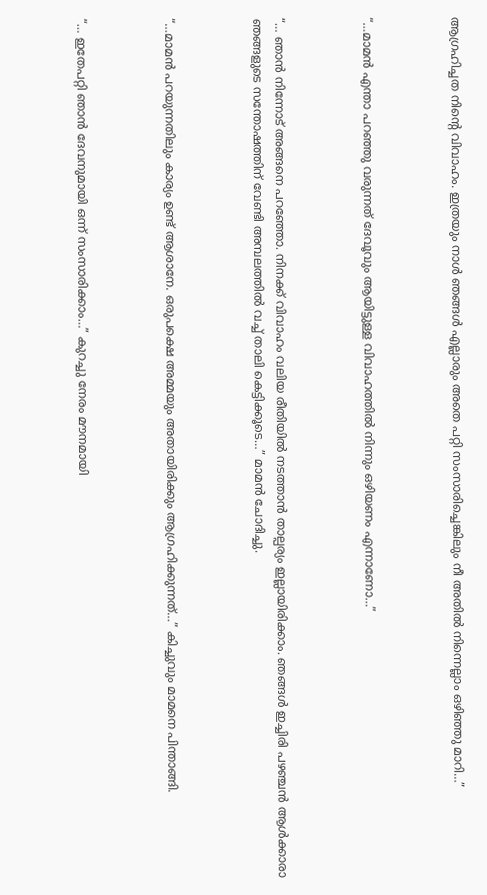ആഗ്രഹിച്ചത നിന്റെ വിവാഹം. ഇത്രയും നാൾ ഞങ്ങൾ എല്ലാരും അതെ പറ്റി സംസാരിച്ചെങ്കിലും നീ അതിൽ നിന്നെല്ലാം ഒഴിഞ്ഞു മാറി…”



“…മാമൻ എന്താ പറഞ്ഞു വരുന്നത് ദേവൂവും ആയിട്ടുള്ള വിവാഹത്തിൽ നിന്നും ഒഴിയണം എന്നാണോ…”



“… ഞാൻ നിന്നോട് അങ്ങനെ പറഞ്ഞോ. നിനക്ക് വിവാഹം വലിയ രീതിയിൽ നടത്താൻ താല്പര്യം ഇല്ലായിരിക്കാം. ഞങ്ങൾ ഇച്ചിരി പഴഞ്ചൻ ആൾക്കാരാ ഞങ്ങളുടെ സന്തോഷത്തിന് വേണ്ടി അമ്പലത്തിൽ വച്ച് താലി കെട്ടിക്കൂടെ…” മാമൻ ചോദിച്ചു.



“…മാമൻ പറയുന്നതിലും കാര്യം ഉണ്ട് ആശാനേ. ഒരുപക്ഷെ അമ്മയും അതായിരിക്കും ആഗ്രഹിക്കുന്നത്…” കിച്ചുവും മാമനെ പിന്താങ്ങി.



“… ഇതേപറ്റി ഞാൻ ദേവനുമായി ഒന്ന് സംസാരിക്കാം…” കുറച്ചു നേരം മൗനമായി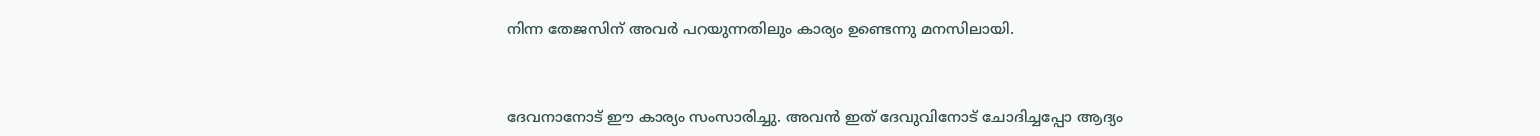നിന്ന തേജസിന് അവർ പറയുന്നതിലും കാര്യം ഉണ്ടെന്നു മനസിലായി.



ദേവനാനോട് ഈ കാര്യം സംസാരിച്ചു. അവൻ ഇത് ദേവുവിനോട് ചോദിച്ചപ്പോ ആദ്യം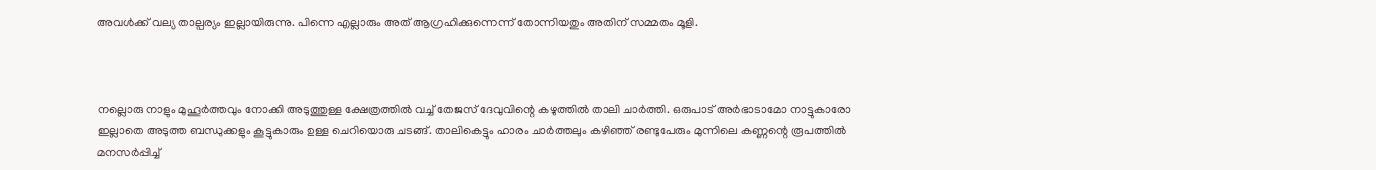അവൾക്ക് വല്യ താല്പര്യം ഇല്ലായിരുന്നു. പിന്നെ എല്ലാരും അത് ആഗ്രഹിക്കുന്നെന്ന് തോന്നിയതും അതിന് സമ്മതം മൂളി.



നല്ലൊരു നാളും മുഹൂർത്തവും നോക്കി അടുത്തുള്ള ക്ഷേത്രത്തിൽ വച്ച് തേജസ്‌ ദേവുവിന്റെ കഴുത്തിൽ താലി ചാർത്തി. ഒരുപാട് അർഭാടാമോ നാട്ടുകാരോ ഇല്ലാതെ അടുത്ത ബന്ധുക്കളും കൂട്ടുകാരും ഉള്ള ചെറിയൊരു ചടങ്ങ്. താലികെട്ടും ഹാരം ചാർത്തലും കഴിഞ്ഞ് രണ്ടുപേരും മുന്നിലെ കണ്ണന്റെ രൂപത്തിൽ മനസർപ്പിച്ച്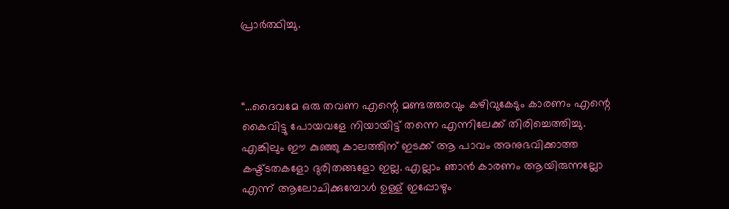പ്രാർത്ഥിച്ചു.



“…ദൈവമേ ഒരു തവണ എന്റെ മണ്ടത്തരവും കഴിവുകേടും കാരണം എന്റെ കൈവിട്ടു പോയവളേ നിയായിട്ട് തന്നെ എന്നിലേക്ക് തിരിച്ചെത്തിച്ചു. എങ്കിലും ഈ കുഞ്ഞു കാലത്തിന് ഇടക്ക് ആ പാവം അനുഭവിക്കാത്ത കഷ്ട്ടതകളോ ദുരിതങ്ങളോ ഇല്ല. എല്ലാം ഞാൻ കാരണം ആയിരുന്നല്ലോ എന്ന് ആലോചിക്കുമ്പോൾ ഉള്ള് ഇപ്പോഴും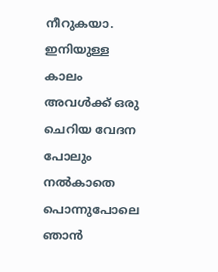നീറുകയാ. ഇനിയുള്ള കാലം അവൾക്ക് ഒരു ചെറിയ വേദന പോലും നൽകാതെ പൊന്നുപോലെ ഞാൻ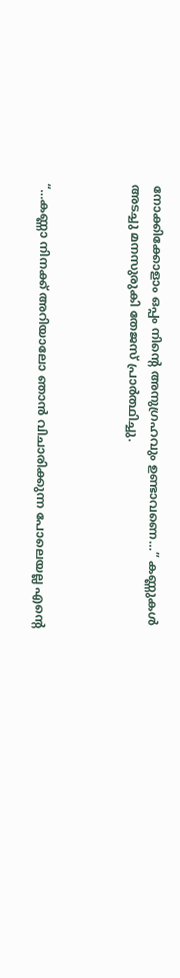നോക്കിക്കോളാം ഒപ്പം നിന്റെ അനുഗ്രഹവും ഉണ്ടാവണെ…” കണ്ണുകൾ അടച്ചു മനസുരുകി തേജസ്‌ പ്രാർത്ഥിച്ചു.



“…കണ്ണാ നിനക്ക് അറിയാലോ ഞാൻ വിചാരിക്കുന്ന പോലെയല്ല എന്റെ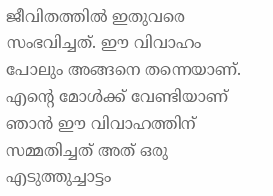ജീവിതത്തിൽ ഇതുവരെ സംഭവിച്ചത്. ഈ വിവാഹം പോലും അങ്ങനെ തന്നെയാണ്. എന്റെ മോൾക്ക് വേണ്ടിയാണ് ഞാൻ ഈ വിവാഹത്തിന് സമ്മതിച്ചത് അത് ഒരു എടുത്തുച്ചാട്ടം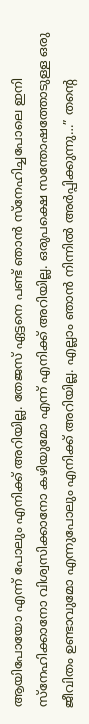ആയിപോയോ എന്ന് പോലും എനിക്ക് അറിയില്ല. തേജസ്‌ ഏട്ടനെ പണ്ട് ഞാൻ സ്നേഹിച്ചപോലെ ഇനി സ്നേഹിക്കാനോ വിശ്വസിക്കാനോ കഴിയുമോ എന്ന് എനിക്ക് അറിയില്ല. ഒരുപക്ഷെ സന്തോഷത്തോടുള്ള ഒരു ജീവിതം ഉണ്ടാവുമോ എന്നുപോലും എനിക്ക് അറിയില്ല. എല്ലാം ഞാൻ നിന്നിൽ അർപ്പിക്കുന്നു…” തന്റെ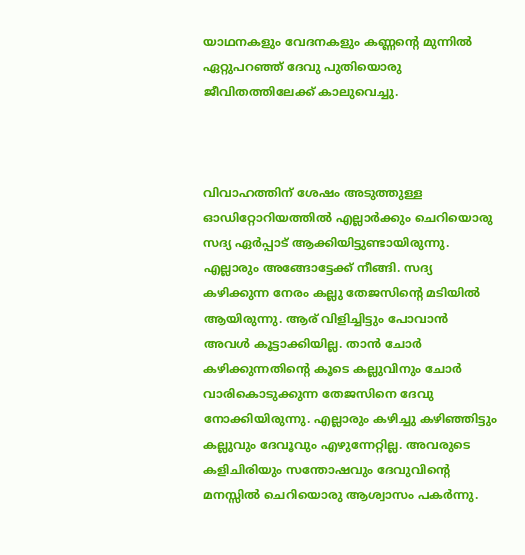യാഥനകളും വേദനകളും കണ്ണന്റെ മുന്നിൽ ഏറ്റുപറഞ്ഞ് ദേവു പുതിയൊരു ജീവിതത്തിലേക്ക് കാലുവെച്ചു.



വിവാഹത്തിന് ശേഷം അടുത്തുള്ള ഓഡിറ്റോറിയത്തിൽ എല്ലാർക്കും ചെറിയൊരു സദ്യ ഏർപ്പാട് ആക്കിയിട്ടുണ്ടായിരുന്നു. എല്ലാരും അങ്ങോട്ടേക്ക് നീങ്ങി. സദ്യ കഴിക്കുന്ന നേരം കല്ലു തേജസിന്റെ മടിയിൽ ആയിരുന്നു. ആര് വിളിച്ചിട്ടും പോവാൻ അവൾ കൂട്ടാക്കിയില്ല. താൻ ചോർ കഴിക്കുന്നതിന്റെ കൂടെ കല്ലുവിനും ചോർ വാരികൊടുക്കുന്ന തേജസിനെ ദേവു നോക്കിയിരുന്നു. എല്ലാരും കഴിച്ചു കഴിഞ്ഞിട്ടും കല്ലുവും ദേവൂവും എഴുന്നേറ്റില്ല. അവരുടെ കളിചിരിയും സന്തോഷവും ദേവുവിന്റെ മനസ്സിൽ ചെറിയൊരു ആശ്വാസം പകർന്നു.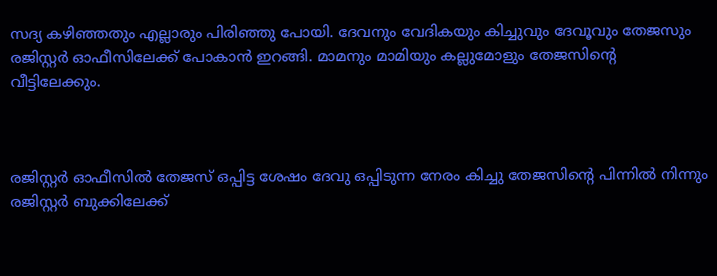സദ്യ കഴിഞ്ഞതും എല്ലാരും പിരിഞ്ഞു പോയി. ദേവനും വേദികയും കിച്ചുവും ദേവൂവും തേജസും രജിസ്റ്റർ ഓഫീസിലേക്ക് പോകാൻ ഇറങ്ങി. മാമനും മാമിയും കല്ലുമോളും തേജസിന്റെ വീട്ടിലേക്കും.



രജിസ്റ്റർ ഓഫീസിൽ തേജസ്‌ ഒപ്പിട്ട ശേഷം ദേവു ഒപ്പിടുന്ന നേരം കിച്ചു തേജസിന്റെ പിന്നിൽ നിന്നും രജിസ്റ്റർ ബുക്കിലേക്ക്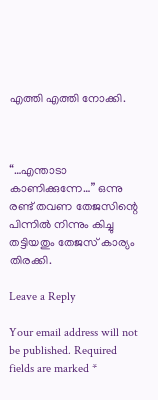എത്തി എത്തി നോക്കി.



“…എന്താടാ കാണിക്കുന്നേ…” ഒന്നു രണ്ട് തവണ തേജസിന്റെ പിന്നിൽ നിന്നും കിച്ചു തട്ടിയതും തേജസ്‌ കാര്യം തിരക്കി.

Leave a Reply

Your email address will not be published. Required fields are marked *